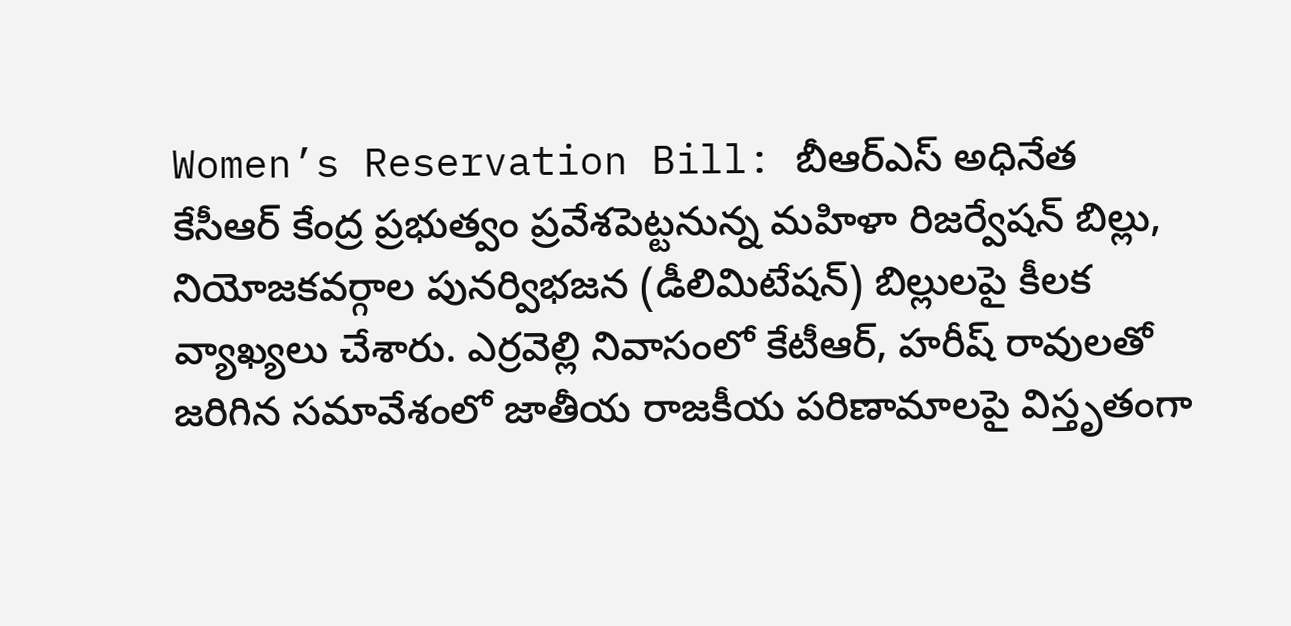Women’s Reservation Bill: బీఆర్ఎస్ అధినేత కేసీఆర్ కేంద్ర ప్రభుత్వం ప్రవేశపెట్టనున్న మహిళా రిజర్వేషన్ బిల్లు, నియోజకవర్గాల పునర్విభజన (డీలిమిటేషన్) బిల్లులపై కీలక వ్యాఖ్యలు చేశారు. ఎర్రవెల్లి నివాసంలో కేటీఆర్, హరీష్ రావులతో జరిగిన సమావేశంలో జాతీయ రాజకీయ పరిణామాలపై విస్తృతంగా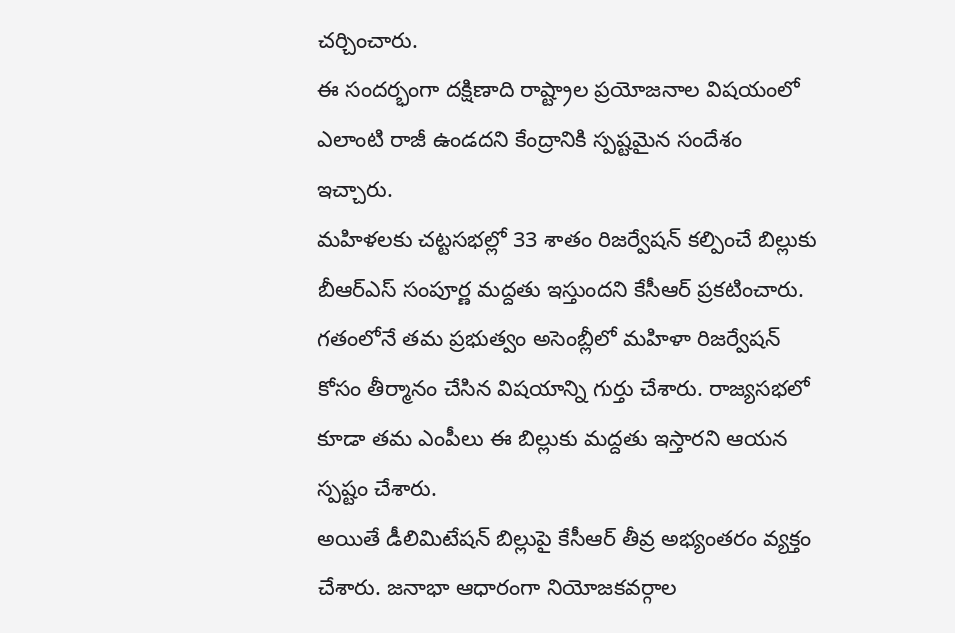చర్చించారు.
ఈ సందర్భంగా దక్షిణాది రాష్ట్రాల ప్రయోజనాల విషయంలో ఎలాంటి రాజీ ఉండదని కేంద్రానికి స్పష్టమైన సందేశం ఇచ్చారు.
మహిళలకు చట్టసభల్లో 33 శాతం రిజర్వేషన్ కల్పించే బిల్లుకు బీఆర్ఎస్ సంపూర్ణ మద్దతు ఇస్తుందని కేసీఆర్ ప్రకటించారు. గతంలోనే తమ ప్రభుత్వం అసెంబ్లీలో మహిళా రిజర్వేషన్ కోసం తీర్మానం చేసిన విషయాన్ని గుర్తు చేశారు. రాజ్యసభలో కూడా తమ ఎంపీలు ఈ బిల్లుకు మద్దతు ఇస్తారని ఆయన స్పష్టం చేశారు.
అయితే డీలిమిటేషన్ బిల్లుపై కేసీఆర్ తీవ్ర అభ్యంతరం వ్యక్తం చేశారు. జనాభా ఆధారంగా నియోజకవర్గాల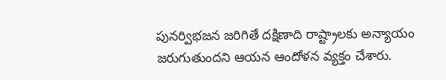పునర్విభజన జరిగితే దక్షిణాది రాష్ట్రాలకు అన్యాయం జరుగుతుందని ఆయన ఆందోళన వ్యక్తం చేశారు.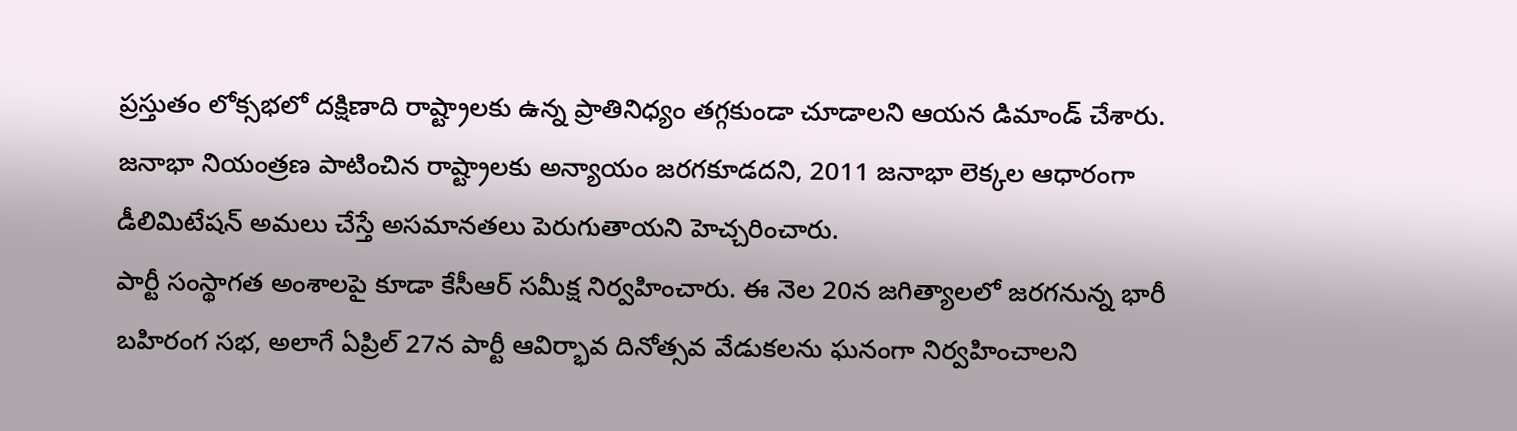ప్రస్తుతం లోక్సభలో దక్షిణాది రాష్ట్రాలకు ఉన్న ప్రాతినిధ్యం తగ్గకుండా చూడాలని ఆయన డిమాండ్ చేశారు.
జనాభా నియంత్రణ పాటించిన రాష్ట్రాలకు అన్యాయం జరగకూడదని, 2011 జనాభా లెక్కల ఆధారంగా డీలిమిటేషన్ అమలు చేస్తే అసమానతలు పెరుగుతాయని హెచ్చరించారు.
పార్టీ సంస్థాగత అంశాలపై కూడా కేసీఆర్ సమీక్ష నిర్వహించారు. ఈ నెల 20న జగిత్యాలలో జరగనున్న భారీ బహిరంగ సభ, అలాగే ఏప్రిల్ 27న పార్టీ ఆవిర్భావ దినోత్సవ వేడుకలను ఘనంగా నిర్వహించాలని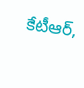కేటీఆర్,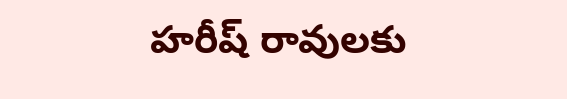హరీష్ రావులకు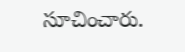సూచించారు.